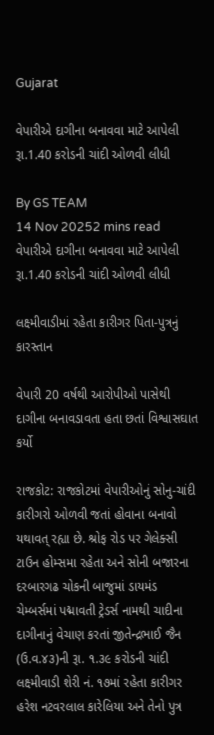Gujarat

વેપારીએ દાગીના બનાવવા માટે આપેલી રૂા.1.40 કરોડની ચાંદી ઓળવી લીધી

By GS TEAM
14 Nov 20252 mins read
વેપારીએ દાગીના બનાવવા માટે આપેલી રૂા.1.40 કરોડની ચાંદી ઓળવી લીધી

લક્ષ્મીવાડીમાં રહેતા કારીગર પિતા-પુત્રનું કારસ્તાન

વેપારી 20 વર્ષથી આરોપીઓ પાસેથી દાગીના બનાવડાવતા હતા છતાં વિશ્વાસઘાત કર્યો

રાજકોટ: રાજકોટમાં વેપારીઓનું સોનુ-ચાંદી કારીગરો ઓળવી જતાં હોવાના બનાવો યથાવત્ રહ્યા છે. શ્રોફ રોડ પર ગેલેક્સી ટાઉન હોમ્સમા રહેતા અને સોની બજારના દરબારગઢ ચોકની બાજુમાં ડાયમંડ ચેમ્બર્સમાં પદ્માવતી ટ્રેડર્સ નામથી ચાદીના દાગીનાનું વેચાણ કરતાં જીતેન્દ્રભાઈ જૈન (ઉ.વ.૪૩)ની રૂા. ૧.૩૯ કરોડની ચાંદી લક્ષ્મીવાડી શેરી નં. ૧૭માં રહેતા કારીગર હરેશ નટવરલાલ કારેલિયા અને તેનો પુત્ર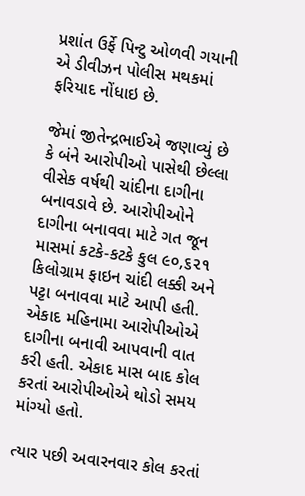પ્રશાંત ઉર્ફે પિન્ટુ ઓળવી ગયાની એ ડીવીઝન પોલીસ મથકમાં ફરિયાદ નોંધાઇ છે.

જેમાં જીતેન્દ્રભાઈએ જણાવ્યું છે કે બંને આરોપીઓ પાસેથી છેલ્લા વીસેક વર્ષથી ચાંદીના દાગીના બનાવડાવે છે. આરોપીઓને દાગીના બનાવવા માટે ગત જૂન માસમાં કટકે-કટકે કુલ ૯૦,૬૨૧ કિલોગ્રામ ફાઇન ચાંદી લક્કી અને પટ્ટા બનાવવા માટે આપી હતી. એકાદ મહિનામા આરોપીઓએ દાગીના બનાવી આપવાની વાત કરી હતી. એકાદ માસ બાદ કોલ કરતાં આરોપીઓએ થોડો સમય માંગ્યો હતો.

ત્યાર પછી અવારનવાર કોલ કરતાં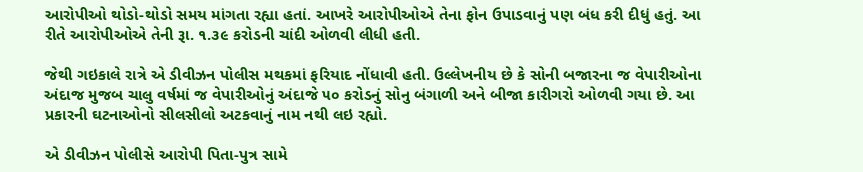આરોપીઓ થોડો-થોડો સમય માંગતા રહ્યા હતાં. આખરે આરોપીઓએ તેના ફોન ઉપાડવાનું પણ બંધ કરી દીધું હતું. આ રીતે આરોપીઓએ તેની રૂા. ૧.૩૯ કરોડની ચાંદી ઓળવી લીધી હતી.

જેથી ગઇકાલે રાત્રે એ ડીવીઝન પોલીસ મથકમાં ફરિયાદ નોંધાવી હતી. ઉલ્લેખનીય છે કે સોની બજારના જ વેપારીઓના અંદાજ મુજબ ચાલુ વર્ષમાં જ વેપારીઓનું અંદાજે ૫૦ કરોડનું સોનુ બંગાળી અને બીજા કારીગરો ઓળવી ગયા છે. આ પ્રકારની ઘટનાઓનો સીલસીલો અટકવાનું નામ નથી લઇ રહ્યો.

એ ડીવીઝન પોલીસે આરોપી પિતા-પુત્ર સામે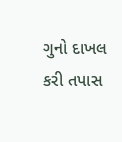ગુનો દાખલ કરી તપાસ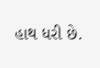હાથ ધરી છે.